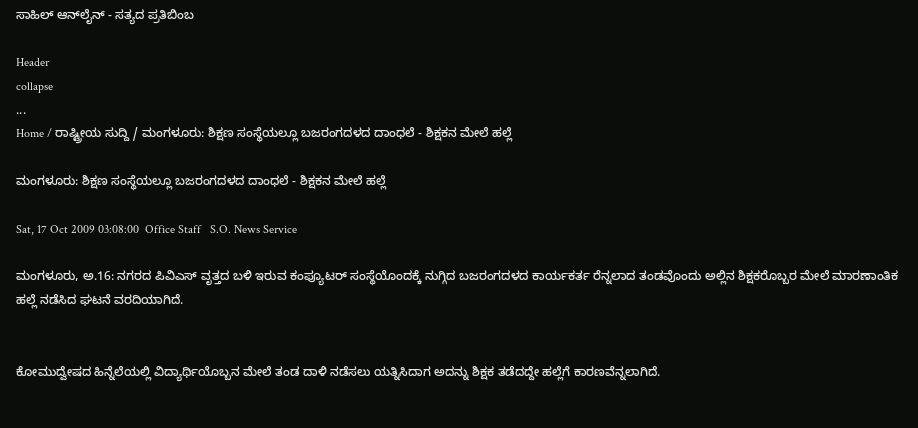ಸಾಹಿಲ್ ಆನ್‌ಲೈನ್ - ಸತ್ಯದ ಪ್ರತಿಬಿಂಬ

Header
collapse
...
Home / ರಾಷ್ಟ್ರೀಯ ಸುದ್ದಿ / ಮಂಗಳೂರು: ಶಿಕ್ಷಣ ಸಂಸ್ಥೆಯಲ್ಲೂ ಬಜರಂಗದಳದ ದಾಂಧಲೆ - ಶಿಕ್ಷಕನ ಮೇಲೆ ಹಲ್ಲೆ

ಮಂಗಳೂರು: ಶಿಕ್ಷಣ ಸಂಸ್ಥೆಯಲ್ಲೂ ಬಜರಂಗದಳದ ದಾಂಧಲೆ - ಶಿಕ್ಷಕನ ಮೇಲೆ ಹಲ್ಲೆ

Sat, 17 Oct 2009 03:08:00  Office Staff   S.O. News Service

ಮಂಗಳೂರು, ಅ.16: ನಗರದ ಪಿವಿ‌ಎಸ್ ವೃತ್ತದ ಬಳಿ ಇರುವ ಕಂಪ್ಯೂಟರ್ ಸಂಸ್ಥೆಯೊಂದಕ್ಕೆ ನುಗ್ಗಿದ ಬಜರಂಗದಳದ ಕಾರ್ಯಕರ್ತ ರೆನ್ನಲಾದ ತಂಡವೊಂದು ಅಲ್ಲಿನ ಶಿಕ್ಷಕರೊಬ್ಬರ ಮೇಲೆ ಮಾರಣಾಂತಿಕ ಹಲ್ಲೆ ನಡೆಸಿದ ಘಟನೆ ವರದಿಯಾಗಿದೆ.


ಕೋಮುದ್ವೇಷದ ಹಿನ್ನೆಲೆಯಲ್ಲಿ ವಿದ್ಯಾರ್ಥಿಯೊಬ್ಬನ ಮೇಲೆ ತಂಡ ದಾಳಿ ನಡೆಸಲು ಯತ್ನಿಸಿದಾಗ ಅದನ್ನು ಶಿಕ್ಷಕ ತಡೆದದ್ದೇ ಹಲ್ಲೆಗೆ ಕಾರಣವೆನ್ನಲಾಗಿದೆ.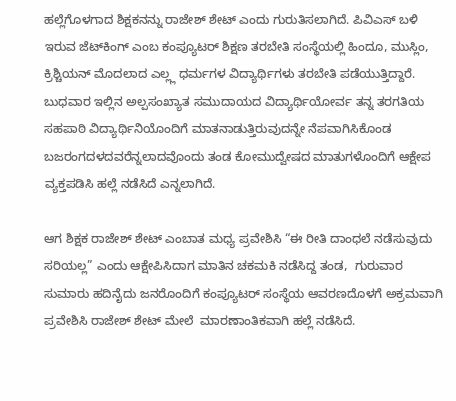ಹಲ್ಲೆಗೊಳಗಾದ ಶಿಕ್ಷಕನನ್ನು ರಾಜೇಶ್ ಶೇಟ್ ಎಂದು ಗುರುತಿಸಲಾಗಿದೆ. ಪಿವಿ‌ಎಸ್ ಬಳಿ ಇರುವ ಜೆಟ್‌ಕಿಂಗ್ ಎಂಬ ಕಂಪ್ಯೂಟರ್ ಶಿಕ್ಷಣ ತರಬೇತಿ ಸಂಸ್ಥೆಯಲ್ಲಿ ಹಿಂದೂ, ಮುಸ್ಲಿಂ, ಕ್ರಿಶ್ಚಿಯನ್ ಮೊದಲಾದ ಎಲ್ಲ್ಲ ಧರ್ಮಗಳ ವಿದ್ಯಾರ್ಥಿಗಳು ತರಬೇತಿ ಪಡೆಯುತ್ತಿದ್ದಾರೆ. ಬುಧವಾರ ಇಲ್ಲಿನ ಅಲ್ಪಸಂಖ್ಯಾತ ಸಮುದಾಯದ ವಿದ್ಯಾರ್ಥಿಯೋರ್ವ ತನ್ನ ತರಗತಿಯ ಸಹಪಾಠಿ ವಿದ್ಯಾರ್ಥಿನಿಯೊಂದಿಗೆ ಮಾತನಾಡುತ್ತಿರುವುದನ್ನೇ ನೆಪವಾಗಿಸಿಕೊಂಡ ಬಜರಂಗದಳದವರೆನ್ನಲಾದವೊಂದು ತಂಡ ಕೋಮುದ್ವೇಷದ ಮಾತುಗಳೊಂದಿಗೆ ಆಕ್ಷೇಪ ವ್ಯಕ್ತಪಡಿಸಿ ಹಲ್ಲೆ ನಡೆಸಿದೆ ಎನ್ನಲಾಗಿದೆ.

ಆಗ ಶಿಕ್ಷಕ ರಾಜೇಶ್ ಶೇಟ್ ಎಂಬಾತ ಮಧ್ಯ ಪ್ರವೇಶಿಸಿ “ಈ ರೀತಿ ದಾಂಧಲೆ ನಡೆಸುವುದು ಸರಿಯಲ್ಲ” ಎಂದು ಆಕ್ಷೇಪಿಸಿದಾಗ ಮಾತಿನ ಚಕಮಕಿ ನಡೆಸಿದ್ದ ತಂಡ,  ಗುರುವಾರ ಸುಮಾರು ಹದಿನೈದು ಜನರೊಂದಿಗೆ ಕಂಪ್ಯೂಟರ್ ಸಂಸ್ಥೆಯ ಆವರಣದೊಳಗೆ ಅಕ್ರಮವಾಗಿ ಪ್ರವೇಶಿಸಿ ರಾಜೇಶ್ ಶೇಟ್ ಮೇಲೆ  ಮಾರಣಾಂತಿಕವಾಗಿ ಹಲ್ಲೆ ನಡೆಸಿದೆ.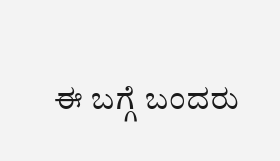ಈ ಬಗ್ಗೆ ಬಂದರು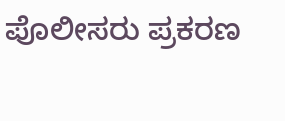ಪೊಲೀಸರು ಪ್ರಕರಣ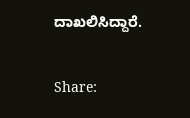ದಾಖಲಿಸಿದ್ದಾರೆ.


Share: